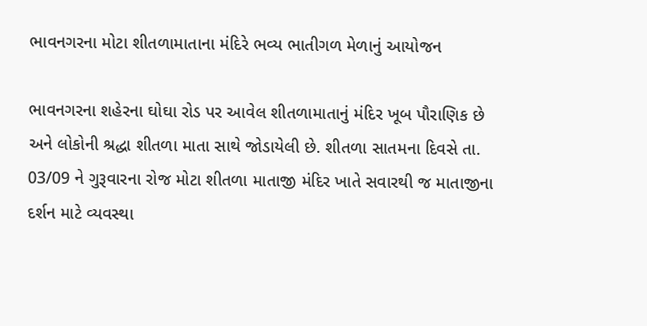ભાવનગરના મોટા શીતળામાતાના મંદિરે ભવ્ય ભાતીગળ મેળાનું આયોજન

ભાવનગરના શહેરના ઘોઘા રોડ પર આવેલ શીતળામાતાનું મંદિર ખૂબ પૌરાણિક છે અને લોકોની શ્રદ્ધા શીતળા માતા સાથે જોડાયેલી છે. શીતળા સાતમના દિવસે તા. 03/09 ને ગુરૂવારના રોજ મોટા શીતળા માતાજી મંદિર ખાતે સવારથી જ માતાજીના દર્શન માટે વ્યવસ્થા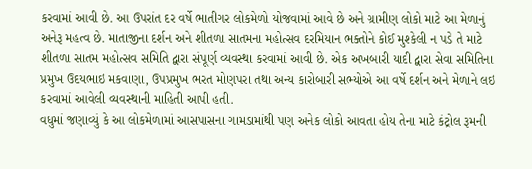કરવામાં આવી છે. આ ઉપરાંત દર વર્ષે ભાતીગર લોકમેળો યોજવામાં આવે છે અને ગ્રામીણ લોકો માટે આ મેળાનું અનેરૂ મહત્વ છે. માતાજીના દર્શન અને શીતળા સાતમના મહોત્સવ દરમિયાન ભક્તોને કોઈ મુશ્કેલી ન પડે તે માટે શીતળા સાતમ મહોત્સવ સમિતિ દ્વારા સંપૂર્ણ વ્યવસ્થા કરવામાં આવી છે. એક અખબારી યાદી દ્વારા સેવા સમિતિના પ્રમુખ ઉદયભાઇ મકવાણા, ઉપપ્રમુખ ભરત મોણપરા તથા અન્ય કારોબારી સભ્યોએ આ વર્ષે દર્શન અને મેળાને લઇ કરવામાં આવેલી વ્યવસ્થાની માહિતી આપી હતી.
વધુમાં જણાવ્યું કે આ લોકમેળામાં આસપાસના ગામડામાંથી પણ અનેક લોકો આવતા હોય તેના માટે કંટ્રોલ રૂમની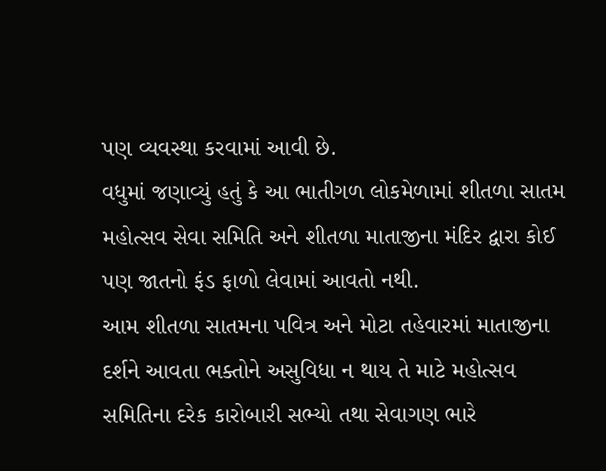પણ વ્યવસ્થા કરવામાં આવી છે.
વધુમાં જણાવ્યું હતું કે આ ભાતીગળ લોકમેળામાં શીતળા સાતમ મહોત્સવ સેવા સમિતિ અને શીતળા માતાજીના મંદિર દ્વારા કોઈ પણ જાતનો ફંડ ફાળો લેવામાં આવતો નથી.
આમ શીતળા સાતમના પવિત્ર અને મોટા તહેવારમાં માતાજીના દર્શને આવતા ભક્તોને અસુવિધા ન થાય તે માટે મહોત્સવ સમિતિના દરેક કારોબારી સભ્યો તથા સેવાગણ ભારે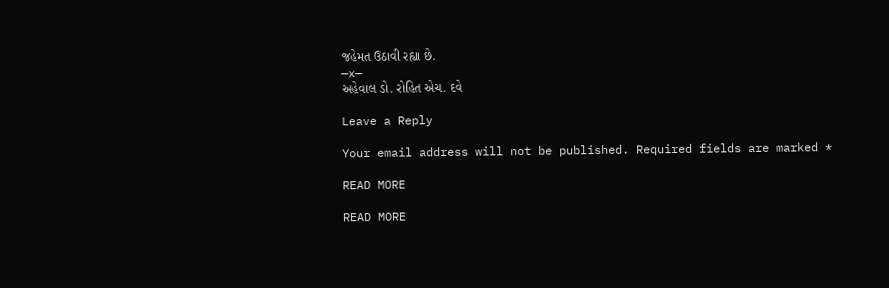જહેમત ઉઠાવી રહ્યા છે.
—x—
અહેવાલ ડો. રોહિત એચ. દવે

Leave a Reply

Your email address will not be published. Required fields are marked *

READ MORE

READ MORE